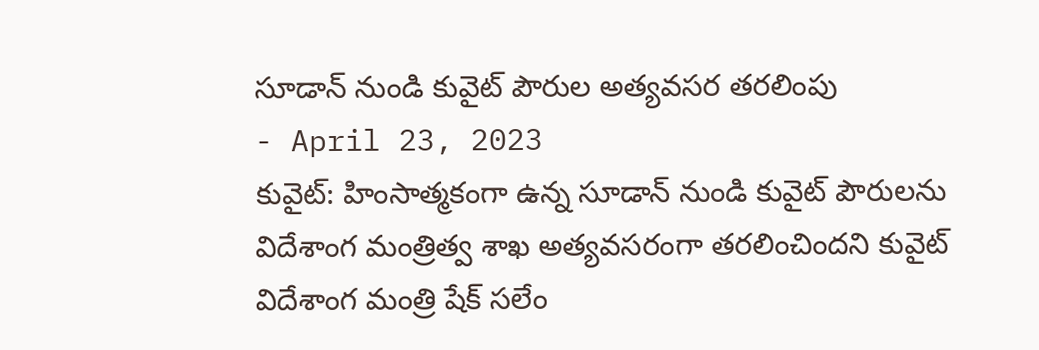సూడాన్ నుండి కువైట్ పౌరుల అత్యవసర తరలింపు
- April 23, 2023
కువైట్: హింసాత్మకంగా ఉన్న సూడాన్ నుండి కువైట్ పౌరులను విదేశాంగ మంత్రిత్వ శాఖ అత్యవసరంగా తరలించిందని కువైట్ విదేశాంగ మంత్రి షేక్ సలేం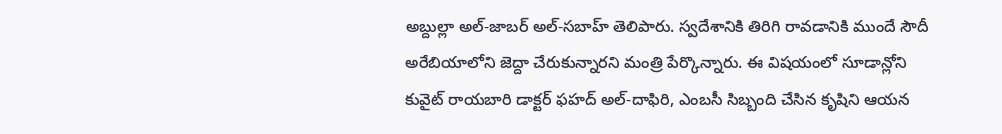అబ్దుల్లా అల్-జాబర్ అల్-సబాహ్ తెలిపారు. స్వదేశానికి తిరిగి రావడానికి ముందే సౌదీ అరేబియాలోని జెద్దా చేరుకున్నారని మంత్రి పేర్కొన్నారు. ఈ విషయంలో సూడాన్లోని కువైట్ రాయబారి డాక్టర్ ఫహద్ అల్-దాఫిరి, ఎంబసీ సిబ్బంది చేసిన కృషిని ఆయన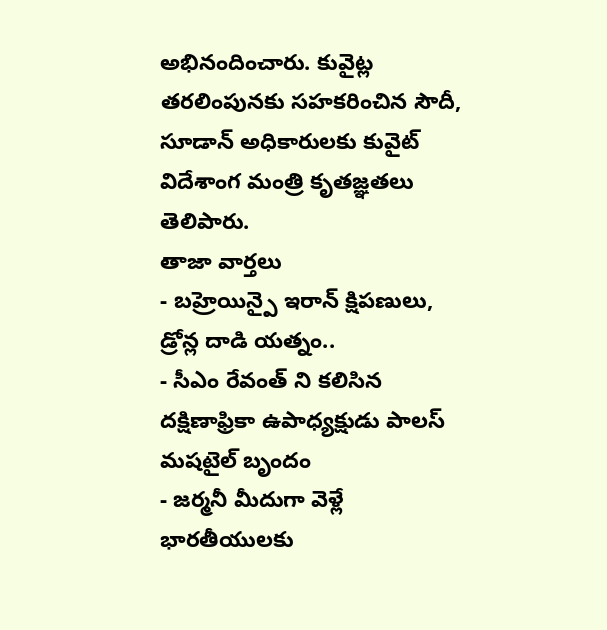అభినందించారు. కువైట్ల తరలింపునకు సహకరించిన సౌదీ, సూడాన్ అధికారులకు కువైట్ విదేశాంగ మంత్రి కృతజ్ఞతలు తెలిపారు.
తాజా వార్తలు
- బహ్రెయిన్పై ఇరాన్ క్షిపణులు, డ్రోన్ల దాడి యత్నం..
- సీఎం రేవంత్ ని కలిసిన దక్షిణాఫ్రికా ఉపాధ్యక్షుడు పాలస్ మషటైల్ బృందం
- జర్మనీ మీదుగా వెళ్లే భారతీయులకు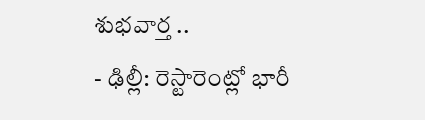శుభవార్త ..
- ఢిల్లీ: రెస్టారెంట్లో భారీ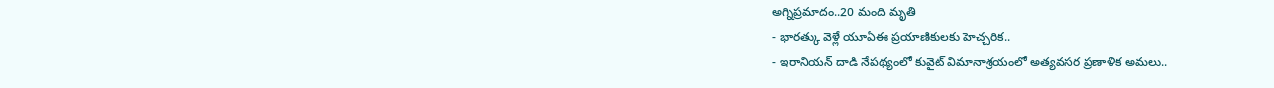అగ్నిప్రమాదం..20 మంది మృతి
- భారత్కు వెళ్లే యూఏఈ ప్రయాణికులకు హెచ్చరిక..
- ఇరానియన్ దాడి నేపథ్యంలో కువైట్ విమానాశ్రయంలో అత్యవసర ప్రణాళిక అమలు..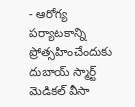- ఆరోగ్య పర్యాటకాన్ని ప్రోత్సహించేందుకు దుబాయ్ స్మార్ట్ మెడికల్ వీసా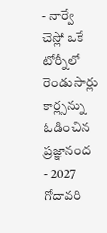- నార్వే చెస్లో ఒకే టోర్నీలో రెండుసార్లు కార్ల్సన్ను ఓడించిన ప్రజ్ఞానంద
- 2027 గోదావరి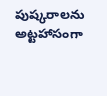పుష్కరాలను అట్టహాసంగా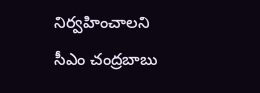నిర్వహించాలని సీఎం చంద్రబాబు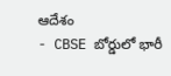ఆదేశం
- CBSE బోర్డులో భారీ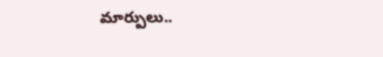మార్పులు..